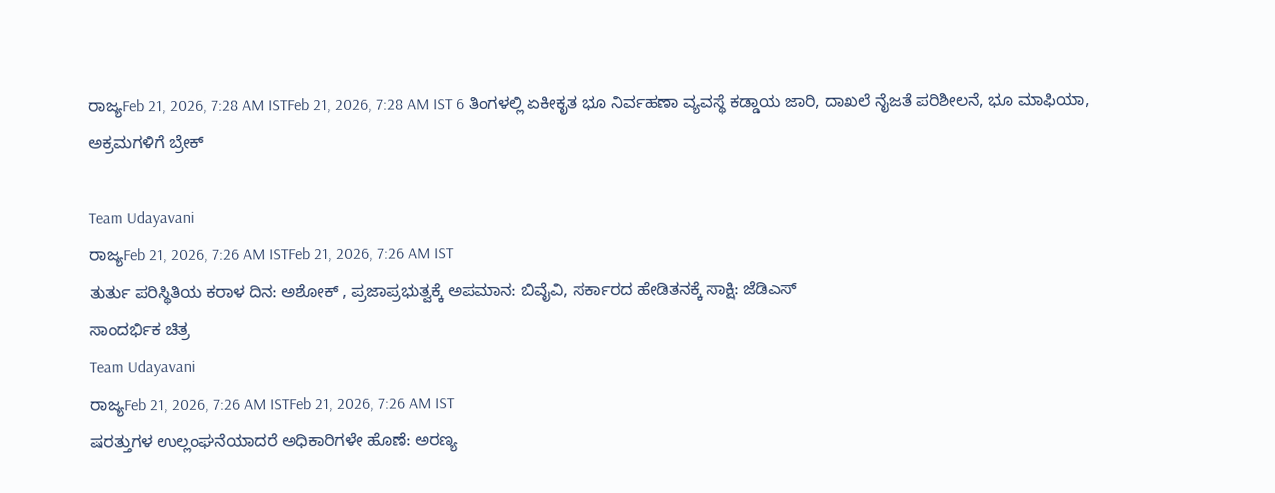ರಾಜ್ಯFeb 21, 2026, 7:28 AM ISTFeb 21, 2026, 7:28 AM IST 6 ತಿಂಗಳಲ್ಲಿ ಏಕೀಕೃತ ಭೂ ನಿರ್ವಹಣಾ ವ್ಯವಸ್ಥೆ ಕಡ್ಡಾಯ ಜಾರಿ, ದಾಖಲೆ ನೈಜತೆ ಪರಿಶೀಲನೆ, ಭೂ ಮಾಫಿಯಾ, ಅಕ್ರಮಗಳಿಗೆ ಬ್ರೇಕ್

Team Udayavani
ರಾಜ್ಯFeb 21, 2026, 7:26 AM ISTFeb 21, 2026, 7:26 AM IST
ತುರ್ತು ಪರಿಸ್ಥಿತಿಯ ಕರಾಳ ದಿನ: ಅಶೋಕ್ , ಪ್ರಜಾಪ್ರಭುತ್ವಕ್ಕೆ ಅಪಮಾನ: ಬಿವೈವಿ, ಸರ್ಕಾರದ ಹೇಡಿತನಕ್ಕೆ ಸಾಕ್ಷಿ: ಜೆಡಿಎಸ್
ಸಾಂದರ್ಭಿಕ ಚಿತ್ರ
Team Udayavani
ರಾಜ್ಯFeb 21, 2026, 7:26 AM ISTFeb 21, 2026, 7:26 AM IST
ಷರತ್ತುಗಳ ಉಲ್ಲಂಘನೆಯಾದರೆ ಅಧಿಕಾರಿಗಳೇ ಹೊಣೆ: ಅರಣ್ಯ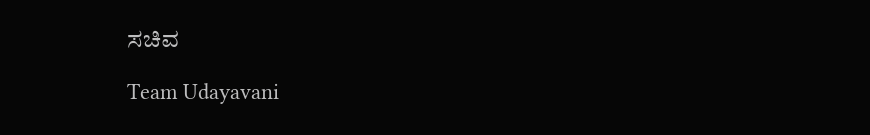ಸಚಿವ

Team Udayavani